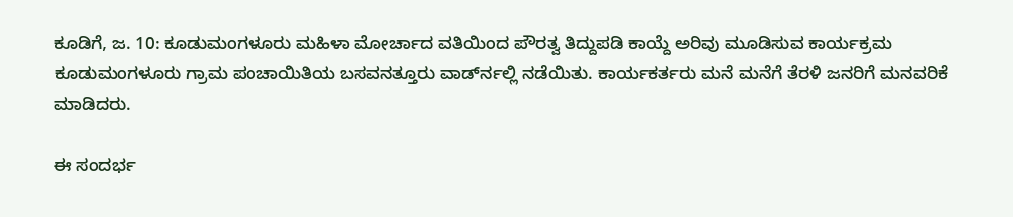ಕೂಡಿಗೆ, ಜ. 10: ಕೂಡುಮಂಗಳೂರು ಮಹಿಳಾ ಮೋರ್ಚಾದ ವತಿಯಿಂದ ಪೌರತ್ವ ತಿದ್ದುಪಡಿ ಕಾಯ್ದೆ ಅರಿವು ಮೂಡಿಸುವ ಕಾರ್ಯಕ್ರಮ ಕೂಡುಮಂಗಳೂರು ಗ್ರಾಮ ಪಂಚಾಯಿತಿಯ ಬಸವನತ್ತೂರು ವಾರ್ಡ್‍ನಲ್ಲಿ ನಡೆಯಿತು. ಕಾರ್ಯಕರ್ತರು ಮನೆ ಮನೆಗೆ ತೆರಳಿ ಜನರಿಗೆ ಮನವರಿಕೆ ಮಾಡಿದರು.

ಈ ಸಂದರ್ಭ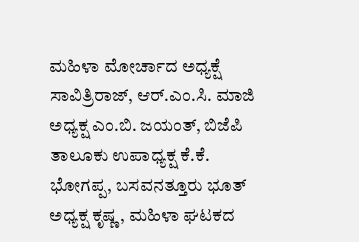ಮಹಿಳಾ ಮೋರ್ಚಾದ ಅಧ್ಯಕ್ಷೆ ಸಾವಿತ್ರಿರಾಜ್, ಆರ್.ಎಂ.ಸಿ. ಮಾಜಿ ಅಧ್ಯಕ್ಷ ಎಂ.ಬಿ. ಜಯಂತ್, ಬಿಜೆಪಿ ತಾಲೂಕು ಉಪಾಧ್ಯಕ್ಷ ಕೆ.ಕೆ. ಭೋಗಪ್ಪ, ಬಸವನತ್ತೂರು ಭೂತ್ ಅಧ್ಯಕ್ಷ ಕೃಷ್ಣ, ಮಹಿಳಾ ಘಟಕದ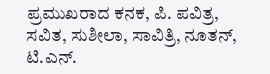ಪ್ರಮುಖರಾದ ಕನಕ, ಪಿ. ಪವಿತ್ರ, ಸವಿತ, ಸುಶೀಲಾ, ಸಾವಿತ್ರಿ, ನೂತನ್, ಟಿ.ಎನ್.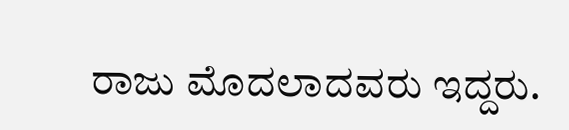ರಾಜು ಮೊದಲಾದವರು ಇದ್ದರು.